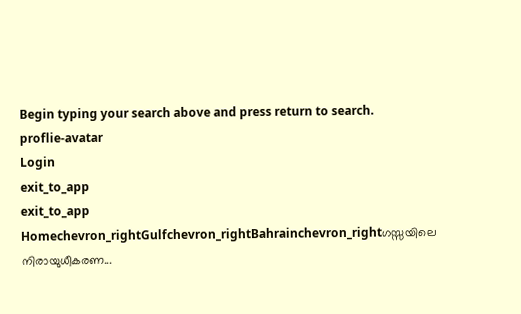Begin typing your search above and press return to search.
proflie-avatar
Login
exit_to_app
exit_to_app
Homechevron_rightGulfchevron_rightBahrainchevron_rightഗസ്സയിലെ നിരായുധീകരണ...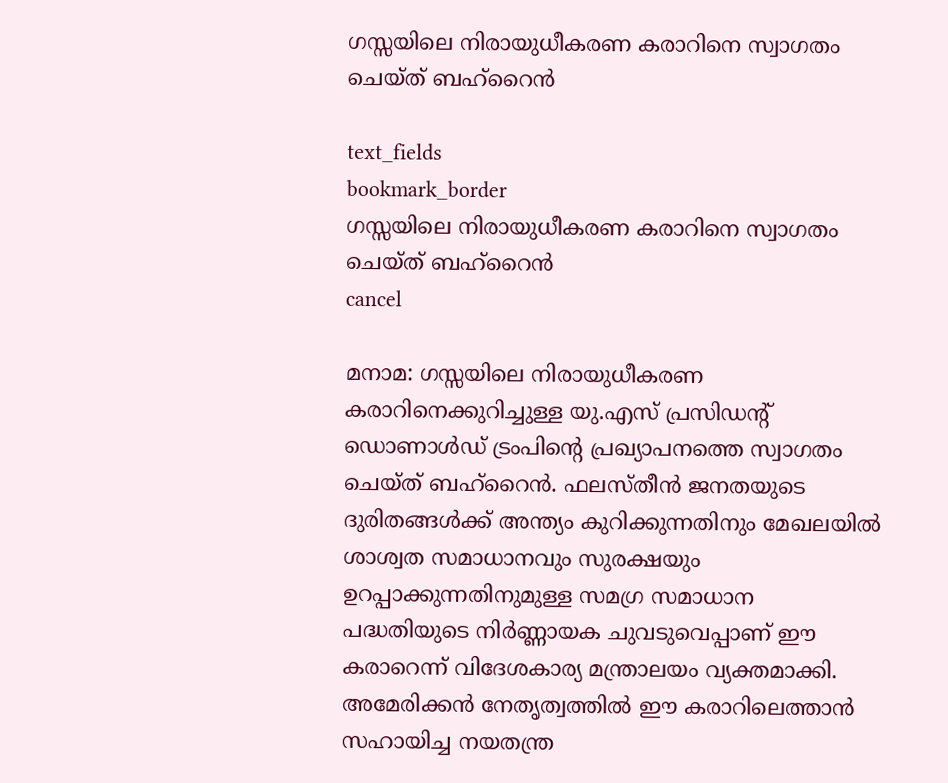ഗസ്സയിലെ നിരായുധീകരണ കരാറിനെ സ്വാഗതം ചെയ്ത് ബഹ്റൈൻ

text_fields
bookmark_border
ഗസ്സയിലെ നിരായുധീകരണ കരാറിനെ സ്വാഗതം ചെയ്ത് ബഹ്റൈൻ
cancel

മനാമ: ഗസ്സയിലെ നിരായുധീകരണ കരാറിനെക്കുറിച്ചുള്ള യു.എസ് പ്രസിഡന്റ് ഡൊണാൾഡ് ട്രംപിന്റെ പ്രഖ്യാപനത്തെ സ്വാഗതം ചെയ്ത് ബഹ്റൈൻ. ഫലസ്തീൻ ജനതയുടെ ദുരിതങ്ങൾക്ക് അന്ത്യം കുറിക്കുന്നതിനും മേഖലയിൽ ശാശ്വത സമാധാനവും സുരക്ഷയും ഉറപ്പാക്കുന്നതിനുമുള്ള സമഗ്ര സമാധാന പദ്ധതിയുടെ നിർണ്ണായക ചുവടുവെപ്പാണ് ഈ കരാറെന്ന് വിദേശകാര്യ മന്ത്രാലയം വ്യക്തമാക്കി. അമേരിക്കൻ നേതൃത്വത്തിൽ ഈ കരാറിലെത്താൻ സഹായിച്ച നയതന്ത്ര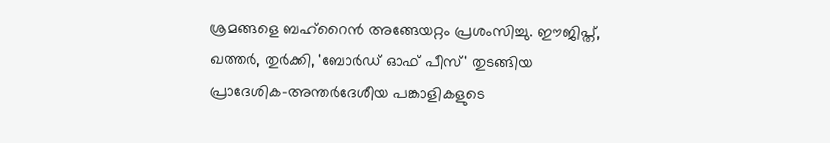ശ്രമങ്ങളെ ബഹ്റൈൻ അങ്ങേയറ്റം പ്രശംസിച്ചു. ഈജിപ്ത്, ഖത്തർ, തുർക്കി, 'ബോർഡ് ഓഫ് പീസ്' തുടങ്ങിയ പ്രാദേശിക-അന്തർദേശീയ പങ്കാളികളുടെ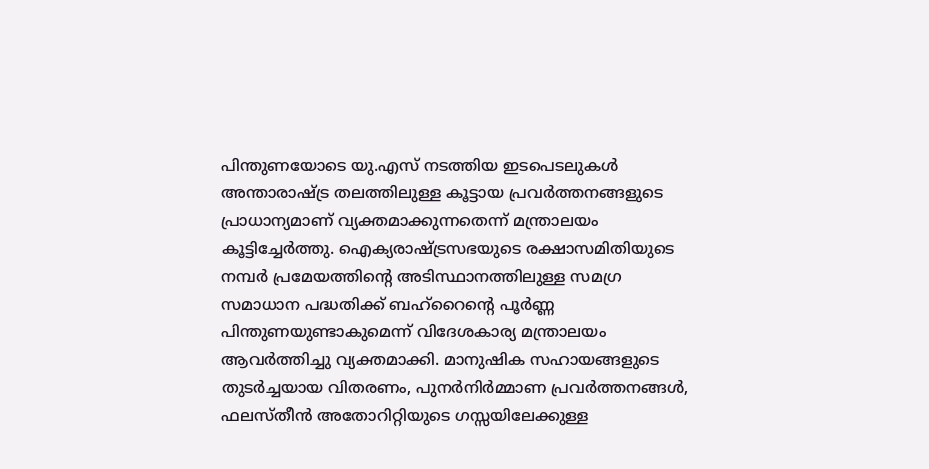പിന്തുണയോടെ യു.എസ് നടത്തിയ ഇടപെടലുകൾ അന്താരാഷ്ട്ര തലത്തിലുള്ള കൂട്ടായ പ്രവർത്തനങ്ങളുടെ പ്രാധാന്യമാണ് വ്യക്തമാക്കുന്നതെന്ന് മന്ത്രാലയം കൂട്ടിച്ചേർത്തു. ഐക്യരാഷ്ട്രസഭയുടെ രക്ഷാസമിതിയുടെ നമ്പർ പ്രമേയത്തിന്റെ അടിസ്ഥാനത്തിലുള്ള സമഗ്ര സമാധാന പദ്ധതിക്ക് ബഹ്റൈന്റെ പൂർണ്ണ പിന്തുണയുണ്ടാകുമെന്ന് വിദേശകാര്യ മന്ത്രാലയം ആവർത്തിച്ചു വ്യക്തമാക്കി. മാനുഷിക സഹായങ്ങളുടെ തുടർച്ചയായ വിതരണം, പുനർനിർമ്മാണ പ്രവർത്തനങ്ങൾ, ഫലസ്തീൻ അതോറിറ്റിയുടെ ഗസ്സയിലേക്കുള്ള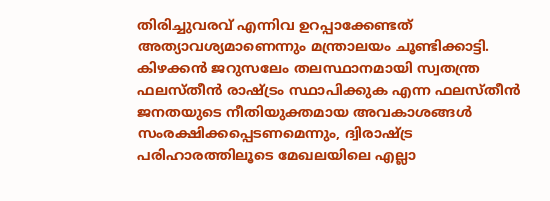തിരിച്ചുവരവ് എന്നിവ ഉറപ്പാക്കേണ്ടത് അത്യാവശ്യമാണെന്നും മന്ത്രാലയം ചൂണ്ടിക്കാട്ടി. കിഴക്കൻ ജറുസലേം തലസ്ഥാനമായി സ്വതന്ത്ര ഫലസ്തീൻ രാഷ്ട്രം സ്ഥാപിക്കുക എന്ന ഫലസ്തീൻ ജനതയുടെ നീതിയുക്തമായ അവകാശങ്ങൾ സംരക്ഷിക്കപ്പെടണമെന്നും, ദ്വിരാഷ്ട്ര പരിഹാരത്തിലൂടെ മേഖലയിലെ എല്ലാ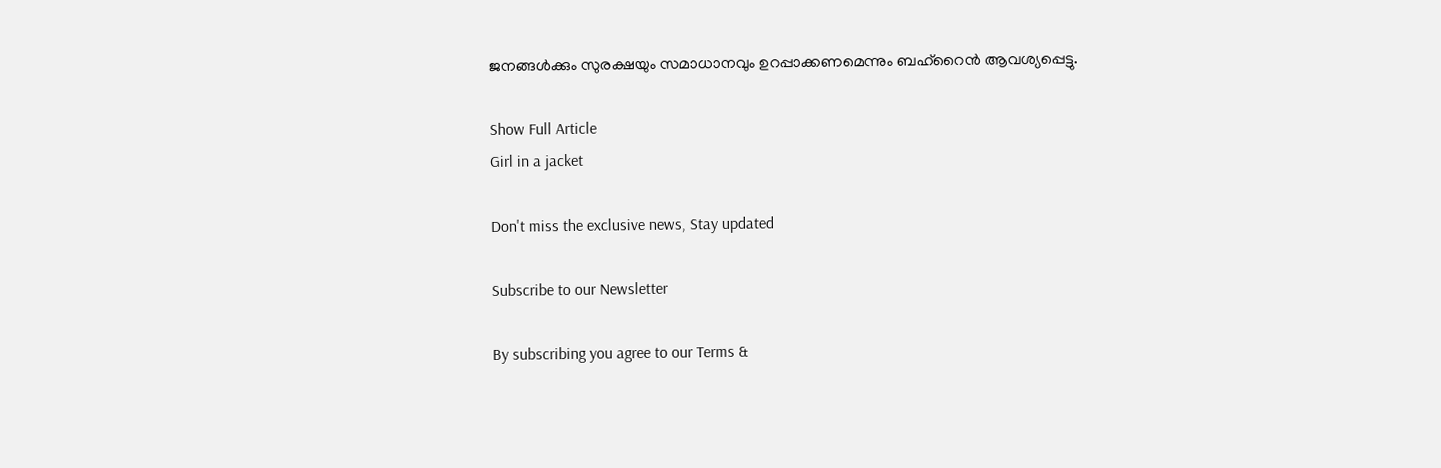ജനങ്ങൾക്കും സുരക്ഷയും സമാധാനവും ഉറപ്പാക്കണമെന്നും ബഹ്റൈൻ ആവശ്യപ്പെട്ടു.

Show Full Article
Girl in a jacket

Don't miss the exclusive news, Stay updated

Subscribe to our Newsletter

By subscribing you agree to our Terms &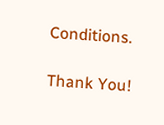Conditions.

Thank You!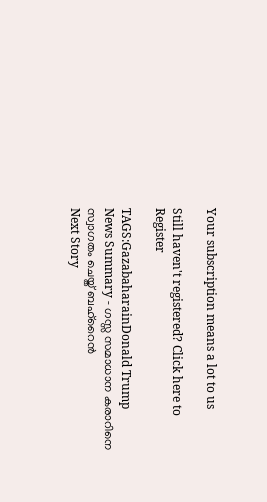Your subscription means a lot to us

Still haven't registered? Click here to Register

TAGS:GazabaharainDonald Trump
News Summary - ഗസ്സ സമാധാന കരാറിനെ സ്വാഗതം ചെയ്ത് ബഹ്റൈൻ
Next Story